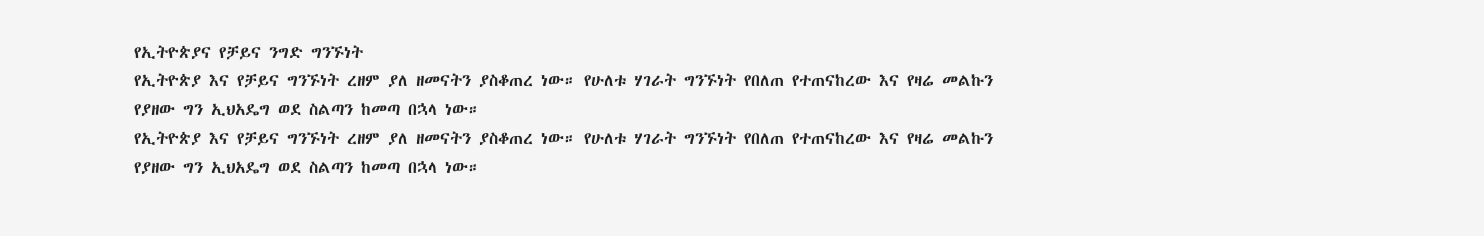የኢትዮጵያና የቻይና ንግድ ግንኙነት
የኢትዮጵያ እና የቻይና ግንኙነት ረዘም ያለ ዘመናትን ያስቆጠረ ነው። የሁለቱ ሃገራት ግንኙነት የበለጠ የተጠናከረው እና የዛሬ መልኩን የያዘው ግን ኢህአዴግ ወደ ስልጣን ከመጣ በኋላ ነው።
የኢትዮጵያ እና የቻይና ግንኙነት ረዘም ያለ ዘመናትን ያስቆጠረ ነው። የሁለቱ ሃገራት ግንኙነት የበለጠ የተጠናከረው እና የዛሬ መልኩን የያዘው ግን ኢህአዴግ ወደ ስልጣን ከመጣ በኋላ ነው።